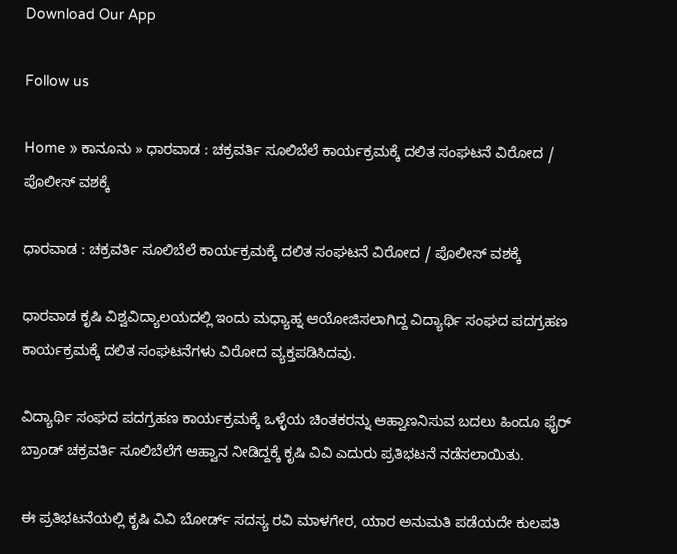Download Our App

Follow us

Home » ಕಾನೂನು » ಧಾರವಾಡ : ಚಕ್ರವರ್ತಿ ಸೂಲಿಬೆಲೆ‌ ಕಾರ್ಯಕ್ರಮಕ್ಕೆ ದಲಿತ ಸಂಘಟನೆ ವಿರೋದ / ಪೊಲೀಸ್ ವಶಕ್ಕೆ

ಧಾರವಾಡ : ಚಕ್ರವರ್ತಿ ಸೂಲಿಬೆಲೆ‌ ಕಾರ್ಯಕ್ರಮಕ್ಕೆ ದಲಿತ ಸಂಘಟನೆ ವಿರೋದ / ಪೊಲೀಸ್ ವಶಕ್ಕೆ

ಧಾರವಾಡ ಕೃಷಿ ವಿಶ್ವವಿದ್ಯಾಲಯದಲ್ಲಿ ಇಂದು ಮಧ್ಯಾಹ್ನ ಆಯೋಜಿಸಲಾಗಿದ್ದ ವಿದ್ಯಾರ್ಥಿ ಸಂಘದ ಪದಗ್ರಹಣ ಕಾರ್ಯಕ್ರಮಕ್ಕೆ ದಲಿತ ಸಂಘಟನೆಗಳು ವಿರೋದ ವ್ಯಕ್ತಪಡಿಸಿದವು.

ವಿದ್ಯಾರ್ಥಿ ಸಂಘದ ಪದಗ್ರಹಣ ಕಾರ್ಯಕ್ರಮಕ್ಕೆ ಒಳ್ಳೆಯ ಚಿಂತಕರನ್ನು ಆಹ್ವಾಣನಿಸುವ ಬದಲು ಹಿಂದೂ ಫೈರ್ ಬ್ರಾಂಡ್ ಚಕ್ರವರ್ತಿ ಸೂಲಿಬೆಲೆಗೆ ಆಹ್ವಾನ ನೀಡಿದ್ದಕ್ಕೆ ಕೃಷಿ ವಿವಿ ಎದುರು ಪ್ರತಿಭಟನೆ ನಡೆಸಲಾಯಿತು.

ಈ ಪ್ರತಿಭಟನೆಯಲ್ಲಿ ಕೃಷಿ ವಿವಿ ಬೋರ್ಡ್ ಸದಸ್ಯ ರವಿ ಮಾಳಗೇರ, ಯಾರ ಅನುಮತಿ ಪಡೆಯದೇ ಕುಲಪತಿ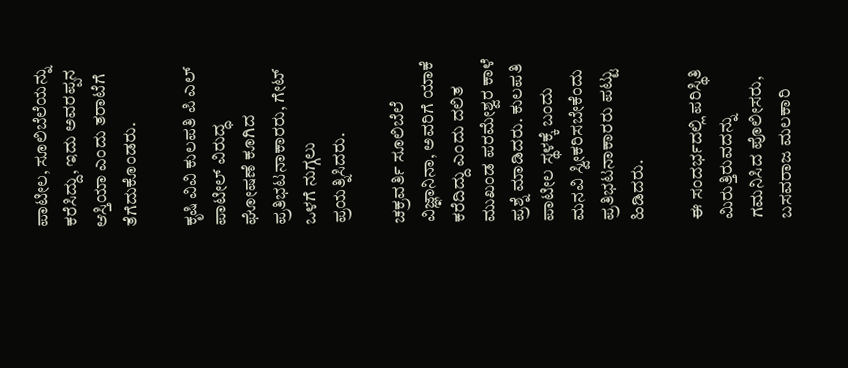ಪಾಟೀಲ, ಸೂಲಿಬೆಲೆಯನ್ನು ಕರೆಸಿದ್ದು, ಇದು ಅವರಪ್ಪನ ಆಸ್ತಿಯಾ ಎಂದು ತರಾಟೆಗೆ ತೆಗೆದುಕೊಂಡರು.

ಕೃಷಿ ವಿವಿ ಕುಲಪತಿ ಪಿ‌ ಎಲ್ ಪಾಟೀಲ್ ವಿರುದ್ಧ ಘೋಷಣೆ ಕೂಗಿದ ಪ್ರತಿಭಟನಾಕಾರರು, ಗೇಟ್ ಒಳಗೆ ನುಗ್ಗಲು ಪ್ರಯತ್ನಿಸಿದರು.

ಚಕ್ರವರ್ತಿ ಸೂಲಿಬೆಲೆ ವಿಜ್ಞಾನಿನಾ, ಅವರಿಗೆ‌ ಯಾಕೆ ಕರೆದಿದ್ದು ಎಂದು ದಲಿತ ಮುಖಂಡ ಪರಮೇಶ್ವರ ಕಾಳೆ ಪ್ರಶ್ನೆ ಮಾಡಿದರು. ಕುಲಪತಿ ಪಾಟೀಲ ಸ್ಥಳಕ್ಕೆ ಬಂದು ಮನವಿ ಸ್ವೀಕರಿಸಬೇಕೆಂದು ಪ್ರತಿಭಟನಾಕಾರರು ಪಟ್ಟು ಹಿಡಿದರು.

ಈ ಸಂದರ್ಭದಲ್ಲಿ ಪರಿಸ್ಥಿತಿ ಮಿರುತ್ತಿರುವದನ್ನು ಗಮನಿಸಿದ ಪೊಲೀಸರು, ಬಸವರಾಜ ಮಲಕಾರಿ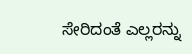ಸೇರಿದಂತೆ ಎಲ್ಲರನ್ನು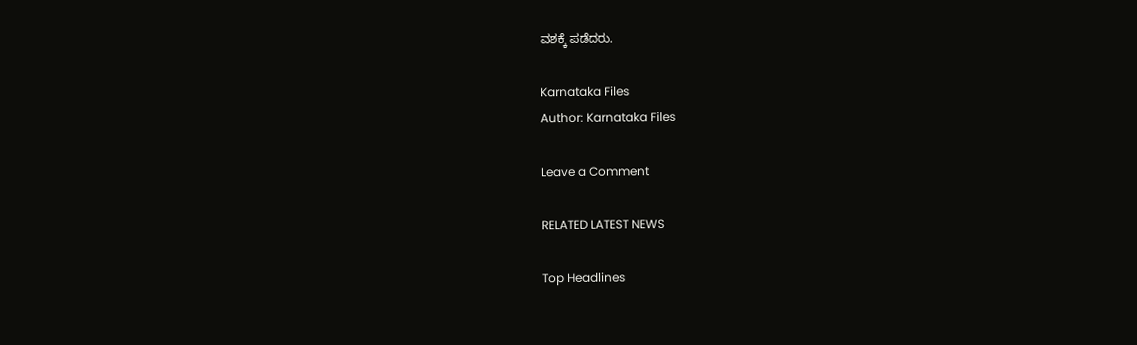ವಶಕ್ಕೆ ಪಡೆದರು.

Karnataka Files
Author: Karnataka Files

Leave a Comment

RELATED LATEST NEWS

Top Headlines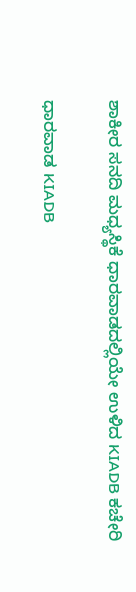ಶಾಕೀರ ಸನದಿ ಮಧ್ಯಸ್ಥಿಕೆ ಧಾರವಾಡದಲ್ಲಿಯೇ ಉಳಿದ KIADB ಕಚೇರಿ

ಧಾರವಾಡ KIADB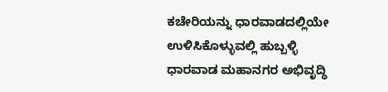ಕಚೇರಿಯನ್ನು ಧಾರವಾಡದಲ್ಲಿಯೇ ಉಳಿಸಿಕೊಳ್ಳುವಲ್ಲಿ ಹುಬ್ಬಳ್ಳಿ ಧಾರವಾಡ ಮಹಾನಗರ ಅಭಿವೃದ್ಧಿ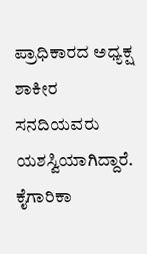ಪ್ರಾಧಿಕಾರದ ಅಧ್ಯಕ್ಷ ಶಾಕೀರ ಸನದಿಯವರು ಯಶಸ್ವಿಯಾಗಿದ್ದಾರೆ. ಕೈಗಾರಿಕಾ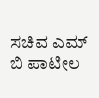ಸಚಿವ ಎಮ್ ಬಿ ಪಾಟೀಲ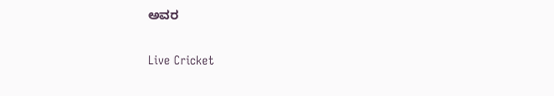ಅವರ

Live Cricket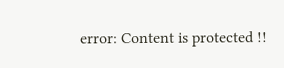error: Content is protected !!